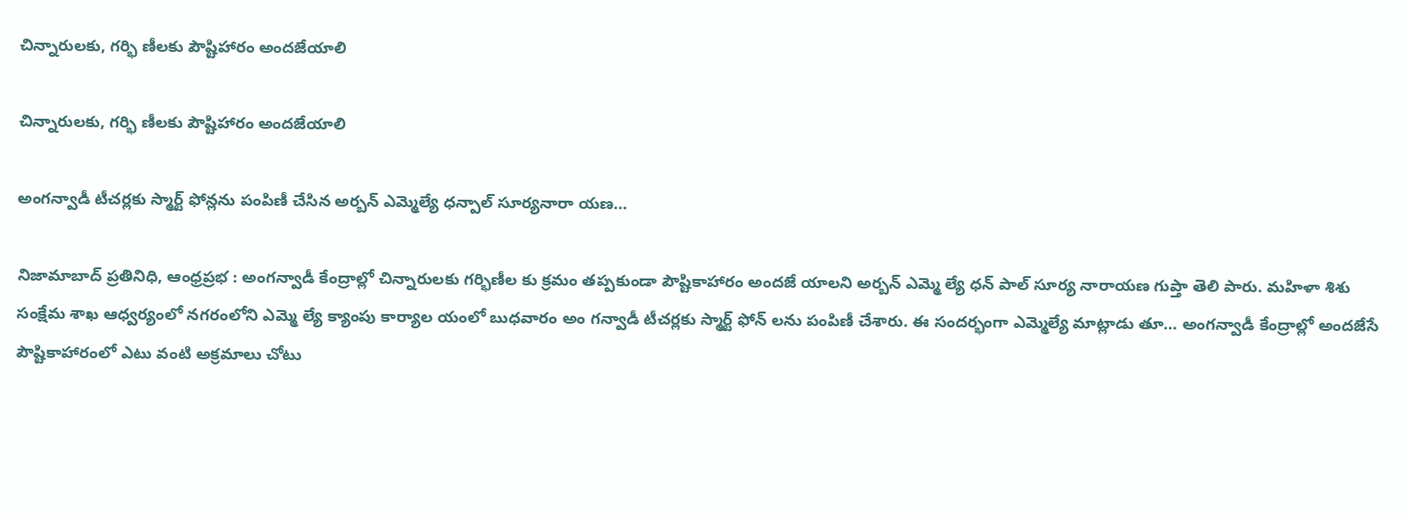చిన్నారులకు, గర్భి ణీలకు పౌష్టిహారం అందజేయాలి

చిన్నారులకు, గర్భి ణీలకు పౌష్టిహారం అందజేయాలి

అంగన్వాడీ టీచర్లకు స్మార్ట్ ఫోన్లను పంపిణీ చేసిన అర్బన్ ఎమ్మెల్యే ధన్పాల్ సూర్యనారా యణ…

నిజామాబాద్ ప్రతినిధి, ఆంధ్రప్రభ : అంగన్వాడీ కేంద్రాల్లో చిన్నారులకు గర్భిణీల కు క్రమం తప్పకుండా పౌష్టికాహారం అందజే యాలని అర్బన్ ఎమ్మె ల్యే ధన్ పాల్ సూర్య నారాయణ గుప్తా తెలి పారు. మహిళా శిశు సంక్షేమ శాఖ ఆధ్వర్యంలో నగరంలోని ఎమ్మె ల్యే క్యాంపు కార్యాల యంలో బుధవారం అం గన్వాడీ టీచర్లకు స్మార్ట్ ఫోన్ లను పంపిణీ చేశారు. ఈ సందర్భంగా ఎమ్మెల్యే మాట్లాడు తూ… అంగన్వాడీ కేంద్రాల్లో అందజేసే పౌష్టికాహారంలో ఎటు వంటి అక్రమాలు చోటు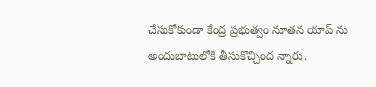చేసుకోకుండా కేంద్ర ప్రభుత్వం నూతన యాప్ ను అందుబాటులోకి తీసుకొచ్చింద న్నారు.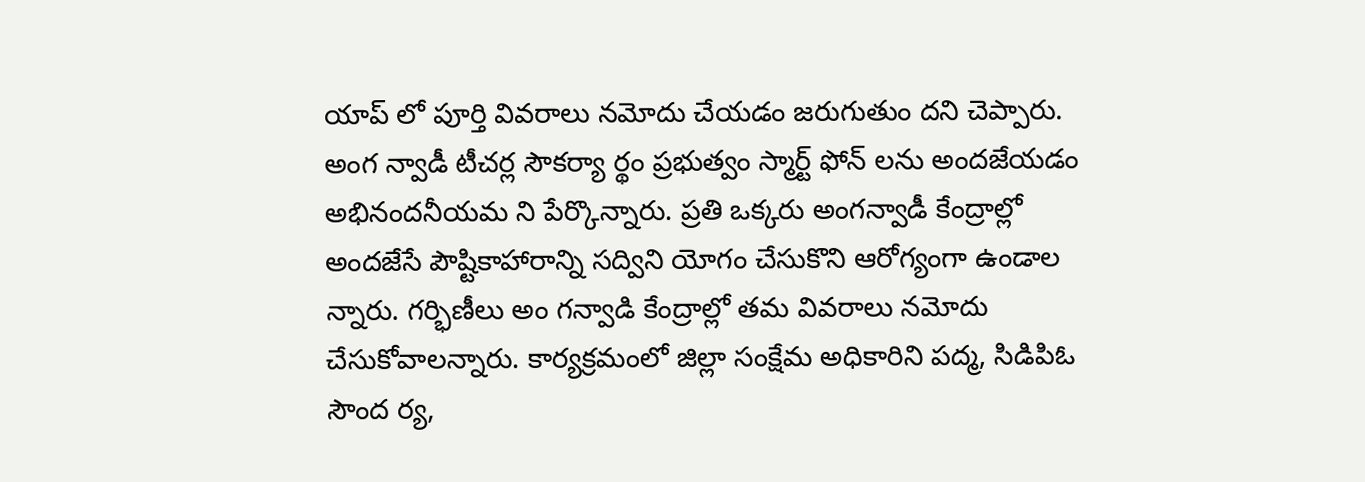యాప్ లో పూర్తి వివరాలు నమోదు చేయడం జరుగుతుం దని చెప్పారు. అంగ న్వాడీ టీచర్ల సౌకర్యా ర్థం ప్రభుత్వం స్మార్ట్ ఫోన్ లను అందజేయడం అభినందనీయమ ని పేర్కొన్నారు. ప్రతి ఒక్కరు అంగన్వాడీ కేంద్రాల్లో అందజేసే పౌష్టికాహారాన్ని సద్విని యోగం చేసుకొని ఆరోగ్యంగా ఉండాల న్నారు. గర్భిణీలు అం గన్వాడి కేంద్రాల్లో తమ వివరాలు నమోదు చేసుకోవాలన్నారు. కార్యక్రమంలో జిల్లా సంక్షేమ అధికారిని పద్మ, సిడిపిఓ సౌంద ర్య,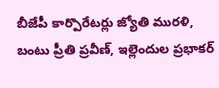బీజేపీ కార్పొరేటర్లు జ్యోతి మురళి, బంటు ప్రీతి ప్రవీణ్, ఇల్లెందుల ప్రభాకర్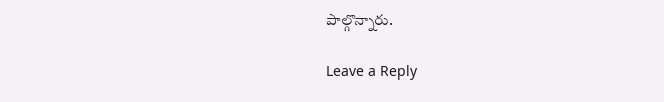పాల్గొన్నారు.

Leave a Reply